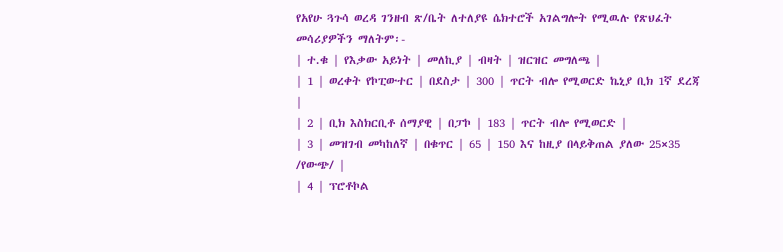የአየሁ ጓጉሳ ወረዳ ገንዘብ ጽ/ቤት ለተለያዩ ሴክተሮች አገልግሎት የሚዉሉ የጽህፈት መሳሪያዎችን ማለትም፡-
| ተ.ቁ | የእቃው አይነት | መለኪያ | ብዛት | ዝርዝር መግለጫ |
| 1 | ወረቀት የኮፒውተር | በደስታ | 300 | ጥርት ብሎ የሚወርድ ኬኒያ ቢክ 1ኛ ደረጃ |
| 2 | ቢክ እስክርቢቶ ሰማያዊ | በፓኮ | 183 | ጥርት ብሎ የሚወርድ |
| 3 | መዝገብ መካከለኛ | በቁጥር | 65 | 150 እና ከዚያ በላይቅጠል ያለው 25×35 /የውጭ/ |
| 4 | ፕሮቶኮል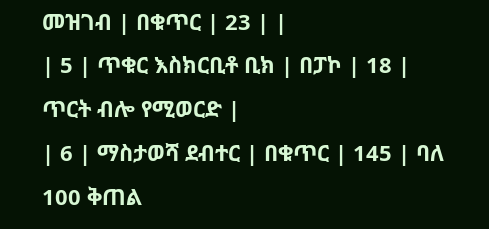መዝገብ | በቁጥር | 23 | |
| 5 | ጥቁር እስክርቢቶ ቢክ | በፓኮ | 18 | ጥርት ብሎ የሚወርድ |
| 6 | ማስታወሻ ደብተር | በቁጥር | 145 | ባለ 100 ቅጠል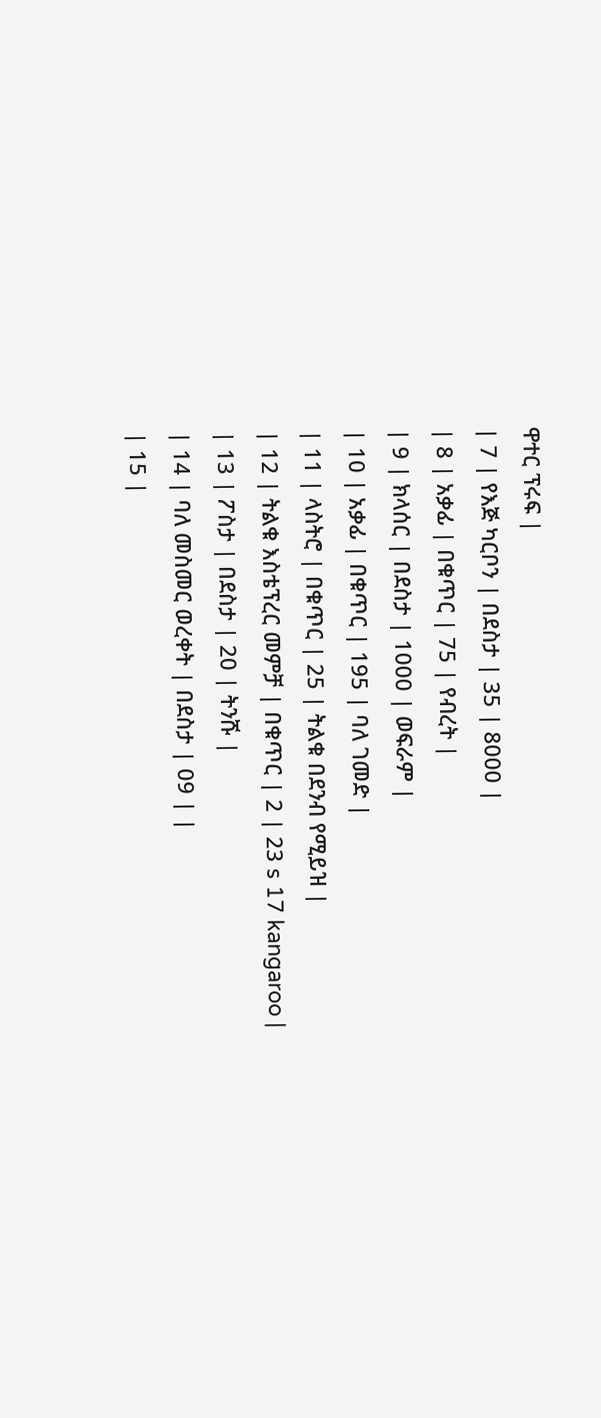ዋተር ፕሩፍ |
| 7 | የእጅ ካርቦን | በደስታ | 35 | 8000 |
| 8 | አቃፊ | በቁጥር | 75 | የብረት |
| 9 | ክላሰር | በደስታ | 1000 | ወፍራም |
| 10 | አቃፊ | በቁጥር | 195 | ባለ ገመድ |
| 11 | ላስትሮ | በቁጥር | 25 | ትልቁ በደንብ የሚይዝ |
| 12 | ትልቁ እስቴፕረር መምቻ | በቁጥር | 2 | 23 s 17 kangaroo |
| 13 | ፖስታ | በደስታ | 20 | ትንሹ |
| 14 | ባለ መስመር ወረቀት | በደስታ | 09 | |
| 15 |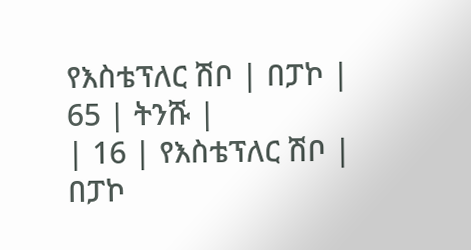የእስቴፕለር ሽቦ | በፓኮ | 65 | ትንሹ |
| 16 | የእስቴፕለር ሽቦ | በፓኮ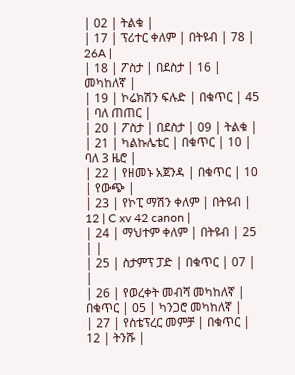| 02 | ትልቁ |
| 17 | ፕሪተር ቀለም | በትዩብ | 78 | 26A |
| 18 | ፖስታ | በደስታ | 16 | መካከለኛ |
| 19 | ኮሬክሽን ፍሉድ | በቁጥር | 45 | ባለ ጠጠር |
| 20 | ፖስታ | በደስታ | 09 | ትልቁ |
| 21 | ካልኩሌቴር | በቁጥር | 10 | ባለ 3 ዜሮ |
| 22 | የዘመኑ አጀንዳ | በቁጥር | 10 | የውጭ |
| 23 | የኮፒ ማሽን ቀለም | በትዩብ | 12 | C xv 42 canon |
| 24 | ማህተም ቀለም | በትዩብ | 25 | |
| 25 | ስታምፕ ፓድ | በቁጥር | 07 | |
| 26 | የወረቀት መብሻ መካከለኛ | በቁጥር | 05 | ካንጋሮ መካከለኛ |
| 27 | የስቴፕረር መምቻ | በቁጥር | 12 | ትንሹ |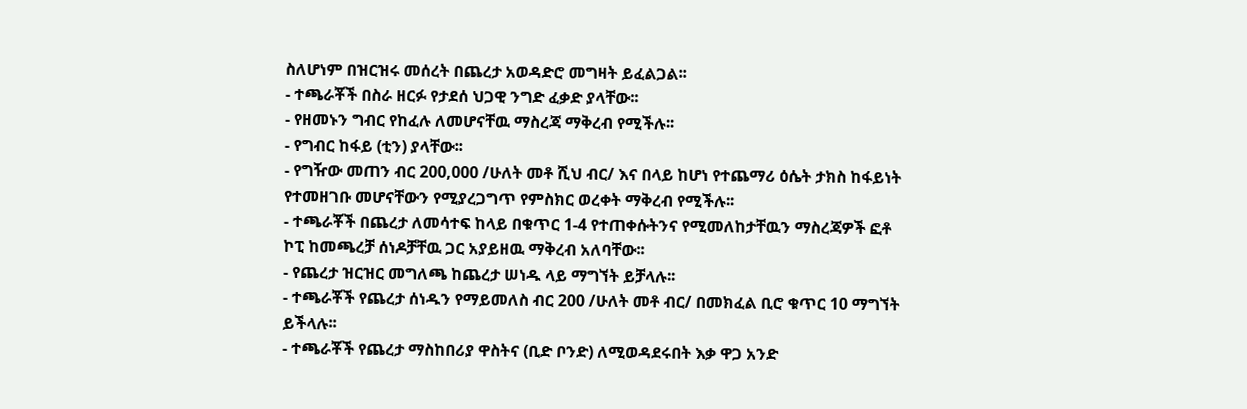ስለሆነም በዝርዝሩ መሰረት በጨረታ አወዳድሮ መግዛት ይፈልጋል፡፡
- ተጫራቾች በስራ ዘርፉ የታደሰ ህጋዊ ንግድ ፈቃድ ያላቸው፡፡
- የዘመኑን ግብር የከፈሉ ለመሆናቸዉ ማስረጃ ማቅረብ የሚችሉ፡፡
- የግብር ከፋይ (ቲን) ያላቸው፡፡
- የግዥው መጠን ብር 200,000 /ሁለት መቶ ሺህ ብር/ እና በላይ ከሆነ የተጨማሪ ዕሴት ታክስ ከፋይነት የተመዘገቡ መሆናቸውን የሚያረጋግጥ የምስክር ወረቀት ማቅረብ የሚችሉ፡፡
- ተጫራቾች በጨረታ ለመሳተፍ ከላይ በቁጥር 1-4 የተጠቀሱትንና የሚመለከታቸዉን ማስረጃዎች ፎቶ ኮፒ ከመጫረቻ ሰነዶቻቸዉ ጋር አያይዘዉ ማቅረብ አለባቸው፡፡
- የጨረታ ዝርዝር መግለጫ ከጨረታ ሠነዱ ላይ ማግኘት ይቻላሉ፡፡
- ተጫራቾች የጨረታ ሰነዱን የማይመለስ ብር 200 /ሁለት መቶ ብር/ በመክፈል ቢሮ ቁጥር 10 ማግኘት ይችላሉ፡፡
- ተጫራቾች የጨረታ ማስከበሪያ ዋስትና (ቢድ ቦንድ) ለሚወዳደሩበት እቃ ዋጋ አንድ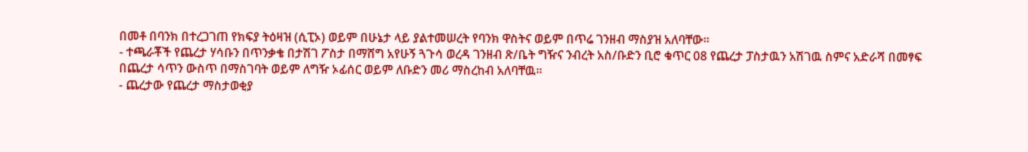በመቶ በባንክ በተረጋገጠ የክፍያ ትዕዛዝ (ሲፒኦ) ወይም በሁኔታ ላይ ያልተመሠረት የባንክ ዋስትና ወይም በጥሬ ገንዘብ ማስያዝ አለባቸው፡፡
- ተጫራቾች የጨረታ ሃሳቡን በጥንቃቄ በታሽገ ፖስታ በማሸግ አየሁኝ ጓጉሳ ወረዳ ገንዘብ ጽ/ቤት ግዥና ንብረት አስ/ቡድን ቢሮ ቁጥር 08 የጨረታ ፓስታዉን አሽገዉ ስምና አድራሻ በመፃፍ በጨረታ ሳጥን ውስጥ በማስገባት ወይም ለግዥ ኦፊሰር ወይም ለቡድን መሪ ማስረከብ አለባቸዉ፡፡
- ጨረታው የጨረታ ማስታወቂያ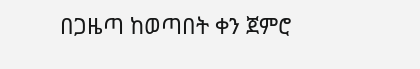በጋዜጣ ከወጣበት ቀን ጀምሮ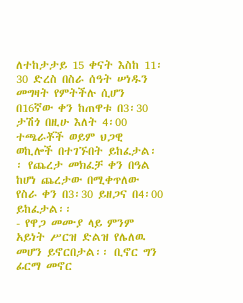ለተከታታይ 15 ቀናት እስከ 11፡30 ድረስ በስራ ሰዓት ሠነዱን መግዛት የምትችሉ ሲሆን በ16ኛው ቀን ከጠዋቱ በ3፡30 ታሽጎ በዚሁ እለት 4፡00 ተጫራቾች ወይም ህጋዊ ወኪሎች በተገኙበት ይከፈታል፡፡ የጨረታ መክፈቻ ቀን በዓል ከሆነ ጨረታው በሚቀጥለው የስራ ቀን በ3፡30 ይዘጋና በ4፡00 ይከፈታል፡፡
- የዋጋ መሙያ ላይ ምንም አይነት ሥርዝ ድልዝ የሌለዉ መሆን ይኖርበታል፡፡ ቢኖር ግን ፊርማ መኖር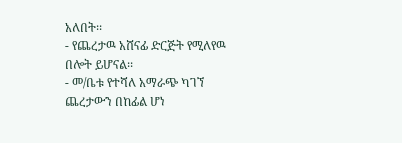አለበት፡፡
- የጨረታዉ አሸናፊ ድርጅት የሚለየዉ በሎት ይሆናል፡፡
- መ/ቤቱ የተሻለ አማራጭ ካገኘ ጨረታውን በከፊል ሆነ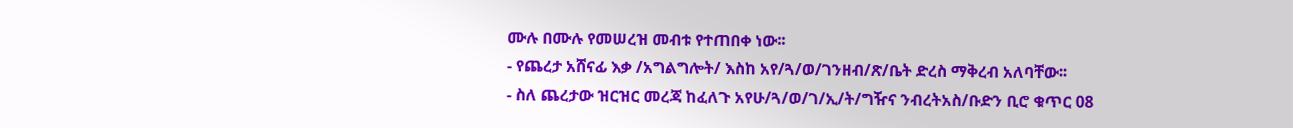ሙሉ በሙሉ የመሠረዝ መብቱ የተጠበቀ ነው፡፡
- የጨረታ አሸናፊ እቃ /አግልግሎት/ እስከ አየ/ጓ/ወ/ገንዘብ/ጽ/ቤት ድረስ ማቅረብ አለባቸው፡፡
- ስለ ጨረታው ዝርዝር መረጃ ከፈለጉ አየሁ/ጓ/ወ/ገ/ኢ/ት/ግዥና ንብረትአስ/ቡድን ቢሮ ቁጥር 08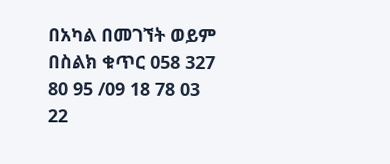በአካል በመገኘት ወይም በስልክ ቁጥር 058 327 80 95 /09 18 78 03 22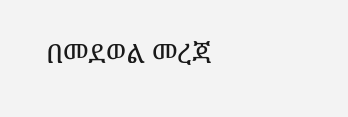በመደወል መረጃ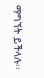ማግኘት ይችላሉ፡፡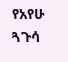የአየሁ ጓጉሳ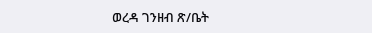ወረዳ ገንዘብ ጽ/ቤት